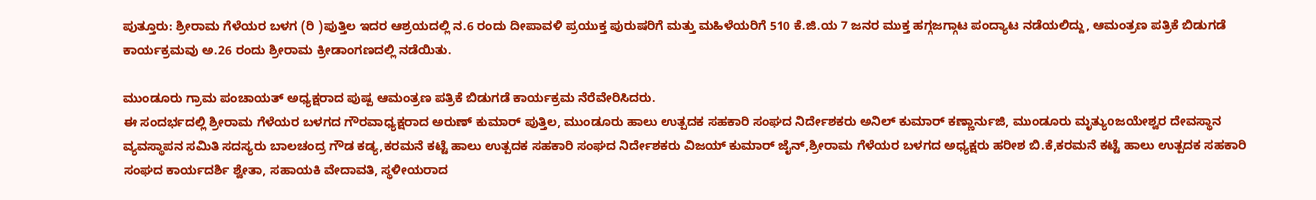ಪುತ್ತೂರು: ಶ್ರೀರಾಮ ಗೆಳೆಯರ ಬಳಗ (ರಿ )ಪುತ್ತಿಲ ಇದರ ಆಶ್ರಯದಲ್ಲಿ ನ.6 ರಂದು ದೀಪಾವಳಿ ಪ್ರಯುಕ್ತ ಪುರುಷರಿಗೆ ಮತ್ತು ಮಹಿಳೆಯರಿಗೆ 510 ಕೆ.ಜಿ.ಯ 7 ಜನರ ಮುಕ್ತ ಹಗ್ಗಜಗ್ಗಾಟ ಪಂದ್ಯಾಟ ನಡೆಯಲಿದ್ದು, ಆಮಂತ್ರಣ ಪತ್ರಿಕೆ ಬಿಡುಗಡೆ ಕಾರ್ಯಕ್ರಮವು ಅ.26 ರಂದು ಶ್ರೀರಾಮ ಕ್ರೀಡಾಂಗಣದಲ್ಲಿ ನಡೆಯಿತು.

ಮುಂಡೂರು ಗ್ರಾಮ ಪಂಚಾಯತ್ ಅಧ್ಯಕ್ಷರಾದ ಪುಷ್ಪ ಆಮಂತ್ರಣ ಪತ್ರಿಕೆ ಬಿಡುಗಡೆ ಕಾರ್ಯಕ್ರಮ ನೆರೆವೇರಿಸಿದರು.
ಈ ಸಂದರ್ಭದಲ್ಲಿ ಶ್ರೀರಾಮ ಗೆಳೆಯರ ಬಳಗದ ಗೌರವಾಧ್ಯಕ್ಷರಾದ ಅರುಣ್ ಕುಮಾರ್ ಪುತ್ತಿಲ, ಮುಂಡೂರು ಹಾಲು ಉತ್ಪದಕ ಸಹಕಾರಿ ಸಂಘದ ನಿರ್ದೇಶಕರು ಅನಿಲ್ ಕುಮಾರ್ ಕಣ್ಣಾರ್ನುಜಿ, ಮುಂಡೂರು ಮೃತ್ಯುoಜಯೇಶ್ವರ ದೇವಸ್ಥಾನ ವ್ಯವಸ್ಥಾಪನ ಸಮಿತಿ ಸದಸ್ಯರು ಬಾಲಚಂದ್ರ ಗೌಡ ಕಡ್ಯ,ಕರಮನೆ ಕಟ್ಟೆ ಹಾಲು ಉತ್ಪದಕ ಸಹಕಾರಿ ಸಂಘದ ನಿರ್ದೇಶಕರು ವಿಜಯ್ ಕುಮಾರ್ ಜೈನ್,ಶ್ರೀರಾಮ ಗೆಳೆಯರ ಬಳಗದ ಅಧ್ಯಕ್ಷರು ಹರೀಶ ಬಿ.ಕೆ,ಕರಮನೆ ಕಟ್ಟೆ ಹಾಲು ಉತ್ಪದಕ ಸಹಕಾರಿ ಸಂಘದ ಕಾರ್ಯದರ್ಶಿ ಶ್ವೇತಾ, ಸಹಾಯಕಿ ವೇದಾವತಿ, ಸ್ಥಳೀಯರಾದ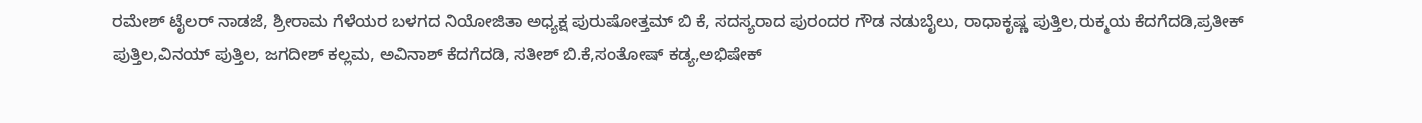ರಮೇಶ್ ಟೈಲರ್ ನಾಡಜೆ, ಶ್ರೀರಾಮ ಗೆಳೆಯರ ಬಳಗದ ನಿಯೋಜಿತಾ ಅಧ್ಯಕ್ಷ ಪುರುಷೋತ್ತಮ್ ಬಿ ಕೆ, ಸದಸ್ಯರಾದ ಪುರಂದರ ಗೌಡ ನಡುಬೈಲು, ರಾಧಾಕೃಷ್ಣ ಪುತ್ತಿಲ,ರುಕ್ಮಯ ಕೆದಗೆದಡಿ,ಪ್ರತೀಕ್ ಪುತ್ತಿಲ,ವಿನಯ್ ಪುತ್ತಿಲ, ಜಗದೀಶ್ ಕಲ್ಲಮ, ಅವಿನಾಶ್ ಕೆದಗೆದಡಿ, ಸತೀಶ್ ಬಿ.ಕೆ,ಸಂತೋಷ್ ಕಡ್ಯ,ಅಭಿಷೇಕ್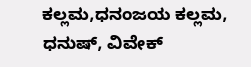ಕಲ್ಲಮ,ಧನಂಜಯ ಕಲ್ಲಮ, ಧನುಷ್, ವಿವೇಕ್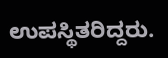ಉಪಸ್ಥಿತರಿದ್ದರು.